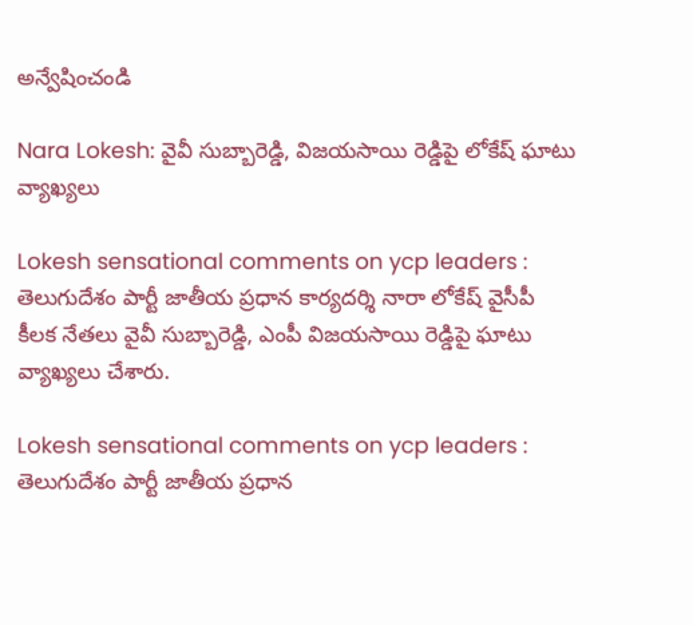అన్వేషించండి

Nara Lokesh: వైవీ సుబ్బారెడ్డి, విజయసాయి రెడ్డిపై లోకేష్‌ ఘాటు వ్యాఖ్యలు

Lokesh sensational comments on ycp leaders : తెలుగుదేశం పార్టీ జాతీయ ప్రధాన కార్యదర్శి నారా లోకేష్‌ వైసీపీ కీలక నేతలు వైవీ సుబ్బారెడ్డి, ఎంపీ విజయసాయి రెడ్డిపై ఘాటు వ్యాఖ్యలు చేశారు.

Lokesh sensational comments on ycp leaders : తెలుగుదేశం పార్టీ జాతీయ ప్రధాన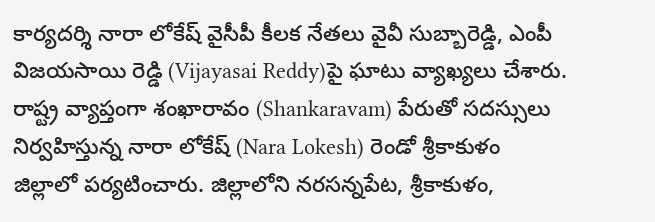కార్యదర్శి నారా లోకేష్‌ వైసీపీ కీలక నేతలు వైవీ సుబ్బారెడ్డి, ఎంపీ విజయసాయి రెడ్డి (Vijayasai Reddy)పై ఘాటు వ్యాఖ్యలు చేశారు. రాష్ట్ర వ్యాప్తంగా శంఖారావం (Shankaravam) పేరుతో సదస్సులు నిర్వహిస్తున్న నారా లోకేష్‌ (Nara Lokesh) రెండో శ్రీకాకుళం జిల్లాలో పర్యటించారు. జిల్లాలోని నరసన్నపేట, శ్రీకాకుళం,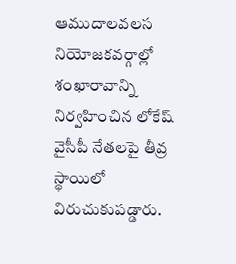ఆముదాలవలస నియోజకవర్గాల్లో శంఖారావాన్ని నిర్వహించిన లోకేష్‌ వైసీపీ నేతలపై తీవ్ర స్థాయిలో విరుచుకుపడ్డారు.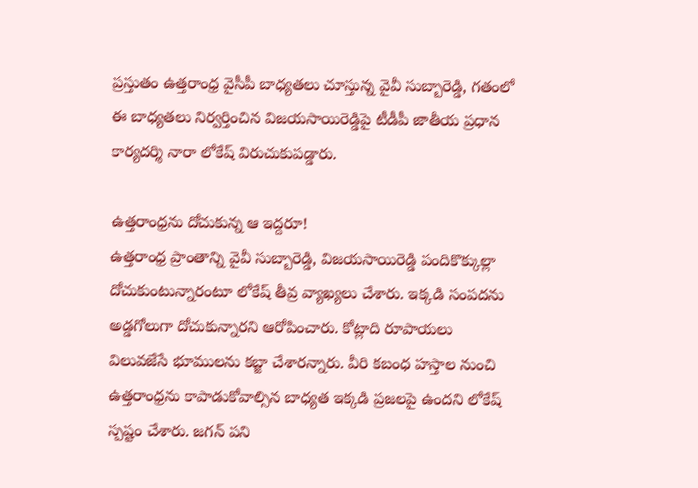ప్రస్తుతం ఉత్తరాంధ్ర వైసీపీ బాధ్యతలు చూస్తున్న వైవీ సుబ్బారెడ్డి, గతంలో ఈ బాధ్యతలు నిర్వర్తించిన విజయసాయిరెడ్డిపై టీడీపీ జాతీయ ప్రధాన కార్యదర్శి నారా లోకేష్‌ విరుచుకుపడ్డారు.

ఉత్తరాంధ్రను దోచుకున్న ఆ ఇద్దరూ!
ఉత్తరాంధ్ర ప్రాంతాన్ని వైవీ సుబ్బారెడ్డి, విజయసాయిరెడ్డి పందికొక్కుల్లా దోచుకుంటున్నారంటూ లోకేష్‌ తీవ్ర వ్యాఖ్యలు చేశారు. ఇక్కడి సంపదను అడ్డగోలుగా దోచుకున్నారని ఆరోపించారు. కోట్లాది రూపాయలు విలువజేసే భూములను కబ్జా చేశారన్నారు. వీరి కబంధ హస్తాల నుంచి ఉత్తరాంధ్రను కాపాడుకోవాల్సిన బాధ్యత ఇక్కడి ప్రజలపై ఉందని లోకేష్‌ స్పష్టం చేశారు. జగన్‌ పని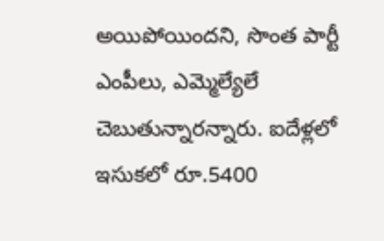అయిపోయిందని, సొంత పార్టీ ఎంపీలు, ఎమ్మెల్యేలే చెబుతున్నారన్నారు. ఐదేళ్లలో ఇసుకలో రూ.5400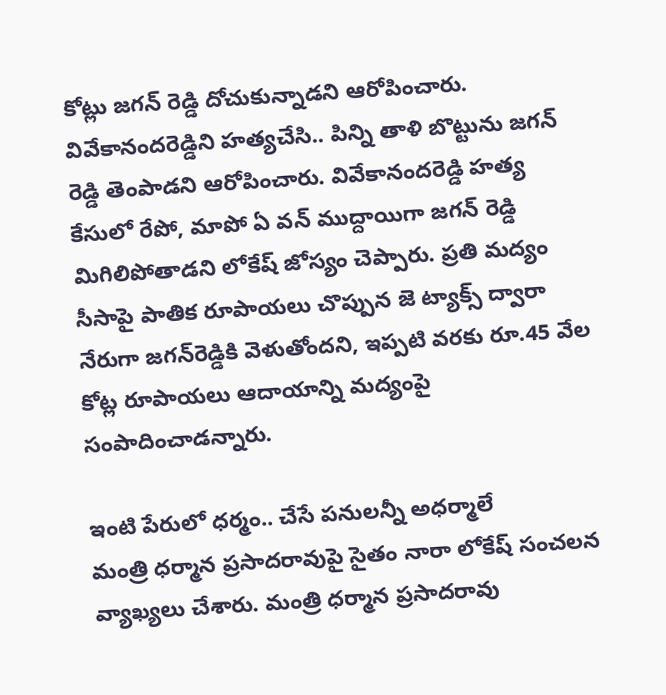కోట్లు జగన్‌ రెడ్డి దోచుకున్నాడని ఆరోపించారు. వివేకానందరెడ్డిని హత్యచేసి.. పిన్ని తాళి బొట్టును జగన్‌ రెడ్డి తెంపాడని ఆరోపించారు. వివేకానందరెడ్డి హత్య కేసులో రేపో, మాపో ఏ వన్‌ ముద్దాయిగా జగన్‌ రెడ్డి మిగిలిపోతాడని లోకేష్‌ జోస్యం చెప్పారు. ప్రతి మద్యం సీసాపై పాతిక రూపాయలు చొప్పున జె ట్యాక్స్‌ ద్వారా నేరుగా జగన్‌రెడ్డికి వెళుతోందని, ఇప్పటి వరకు రూ.45 వేల కోట్ల రూపాయలు ఆదాయాన్ని మద్యంపై సంపాదించాడన్నారు.

ఇంటి పేరులో ధర్మం.. చేసే పనులన్నీ అధర్మాలే
మంత్రి ధర్మాన ప్రసాదరావుపై సైతం నారా లోకేష్‌ సంచలన వ్యాఖ్యలు చేశారు. మంత్రి ధర్మాన ప్రసాదరావు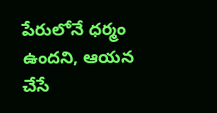పేరులోనే ధర్మం ఉందని, ఆయన చేసే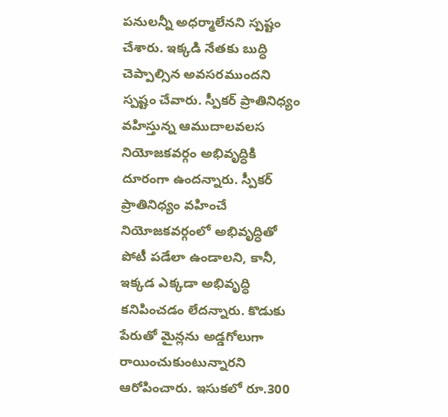పనులన్నీ అధర్మాలేనని స్పష్టం చేశారు. ఇక్కడి నేతకు బుద్ధి చెప్పాల్సిన అవసరముందని స్పష్టం చేవారు. స్పీకర్‌ ప్రాతినిధ్యం వహిస్తున్న ఆముదాలవలస నియోజకవర్గం అభివృద్ధికి దూరంగా ఉందన్నారు. స్పీకర్‌ ప్రాతినిధ్యం వహించే నియోజకవర్గంలో అభివృద్ధితో పోటీ పడేలా ఉండాలని, కానీ, ఇక్కడ ఎక్కడా అభివృద్ధి కనిపించడం లేదన్నారు. కొడుకు పేరుతో మైన్లను అడ్డగోలుగా రాయించుకుంటున్నారని ఆరోపించారు. ఇసుకలో రూ.300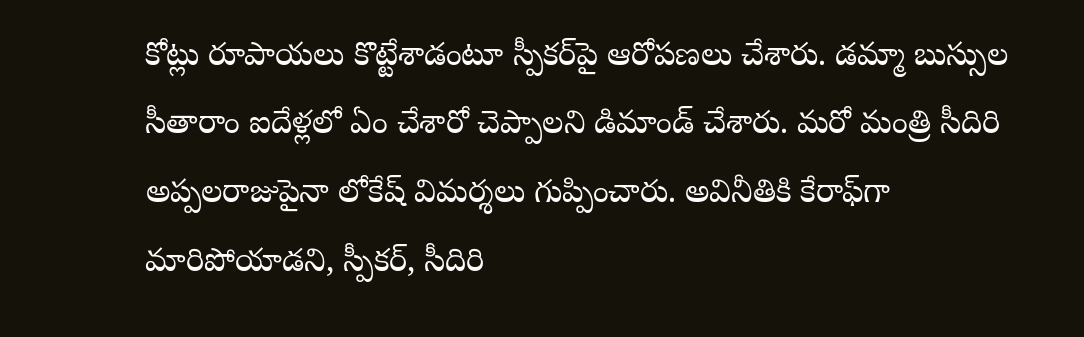కోట్లు రూపాయలు కొట్టేశాడంటూ స్పీకర్‌పై ఆరోపణలు చేశారు. డమ్మా బుస్సుల సీతారాం ఐదేళ్లలో ఏం చేశారో చెప్పాలని డిమాండ్‌ చేశారు. మరో మంత్రి సీదిరి అప్పలరాజుపైనా లోకేష్‌ విమర్శలు గుప్పించారు. అవినీతికి కేరాఫ్‌గా మారిపోయాడని, స్పీకర్‌, సీదిరి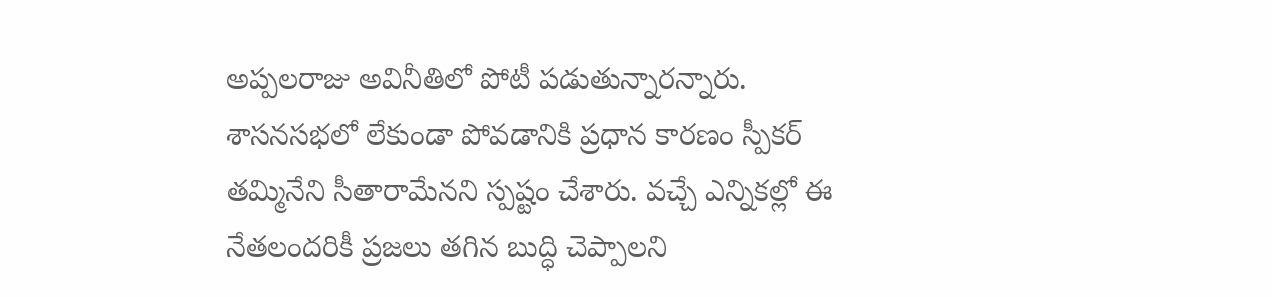అప్పలరాజు అవినీతిలో పోటీ పడుతున్నారన్నారు. శాసనసభలో లేకుండా పోవడానికి ప్రధాన కారణం స్పీకర్‌ తమ్మినేని సీతారామేనని స్పష్టం చేశారు. వచ్చే ఎన్నికల్లో ఈ నేతలందరికీ ప్రజలు తగిన బుద్ధి చెప్పాలని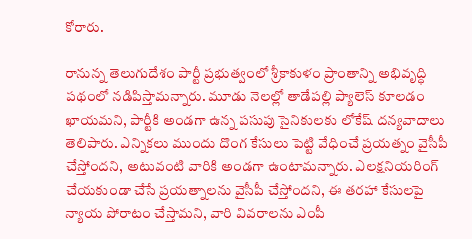కోరారు.

రానున్న తెలుగుదేశం పార్టీ ప్రభుత్వంలో శ్రీకాకుళం ప్రాంతాన్ని అభివృద్ధి పథంలో నడిపిస్తామన్నారు. మూడు నెలల్లో తాడేపల్లి ప్యాలెస్‌ కూలడం ఖాయమని, పార్టీకి అండగా ఉన్న పసుపు సైనికులకు లోకేష్‌ దన్యవాదాలు తెలిపారు. ఎన్నికలు ముందు దొంగ కేసులు పెట్టి వేధించే ప్రయత్నం వైసీపీ చేస్తోందని, అటువంటి వారికి అండగా ఉంటామన్నారు. ఎలక్షనియరింగ్‌ చేయకుండా చేసే ప్రయత్నాలను వైసీపీ చేస్తోందని, ఈ తరహా కేసులపై న్యాయ పోరాటం చేస్తామని, వారి వివరాలను ఎంపీ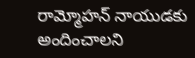రామ్మోహన్‌ నాయుడకు అందించాలని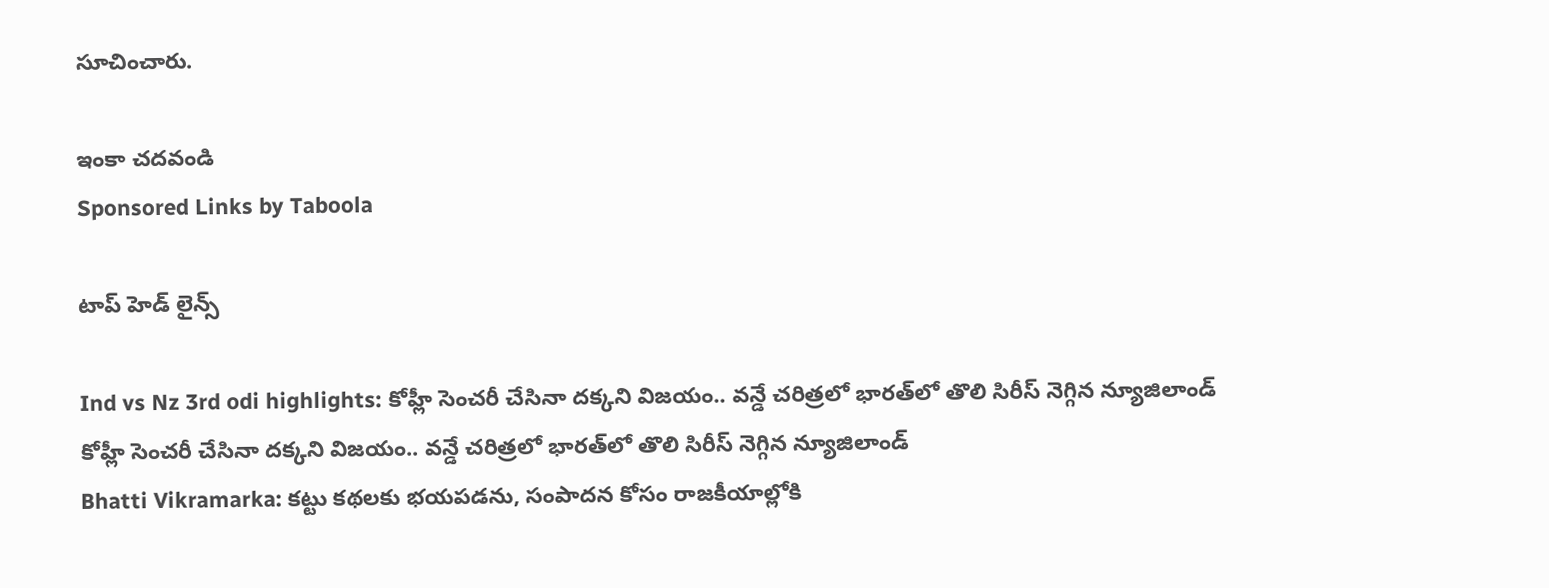సూచించారు.

ఇంకా చదవండి
Sponsored Links by Taboola

టాప్ హెడ్ లైన్స్

Ind vs Nz 3rd odi highlights: కోహ్లీ సెంచరీ చేసినా దక్కని విజయం.. వన్డే చరిత్రలో భారత్‌లో తొలి సిరీస్ నెగ్గిన న్యూజిలాండ్
కోహ్లీ సెంచరీ చేసినా దక్కని విజయం.. వన్డే చరిత్రలో భారత్‌లో తొలి సిరీస్ నెగ్గిన న్యూజిలాండ్
Bhatti Vikramarka: కట్టు కథలకు భయపడను, సంపాదన కోసం రాజకీయాల్లోకి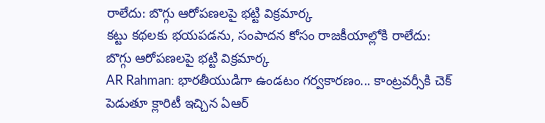రాలేదు: బొగ్గు ఆరోపణలపై భట్టి విక్రమార్క
కట్టు కథలకు భయపడను, సంపాదన కోసం రాజకీయాల్లోకి రాలేదు: బొగ్గు ఆరోపణలపై భట్టి విక్రమార్క
AR Rahman: భారతీయుడిగా ఉండటం గర్వకారణం... కాంట్రవర్సీకి చెక్ పెడుతూ క్లారిటీ ఇచ్చిన ఏఆర్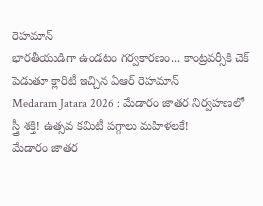రెహమాన్
భారతీయుడిగా ఉండటం గర్వకారణం... కాంట్రవర్సీకి చెక్ పెడుతూ క్లారిటీ ఇచ్చిన ఏఆర్ రెహమాన్
Medaram Jatara 2026 : మేడారం జాతర నిర్వహణలో స్త్రీ శక్తి! ఉత్సవ కమిటీ పగ్గాలు మహిళలకే!
మేడారం జాతర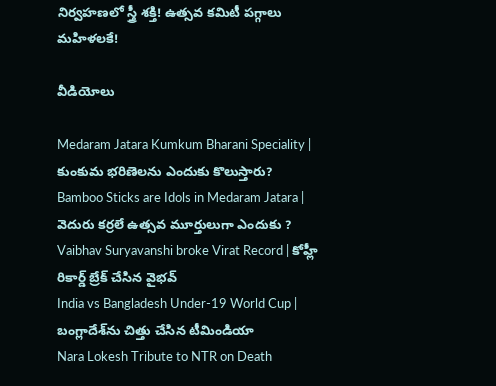నిర్వహణలో స్త్రీ శక్తి! ఉత్సవ కమిటీ పగ్గాలు మహిళలకే!

వీడియోలు

Medaram Jatara Kumkum Bharani Speciality | కుంకుమ భరిణెలను ఎందుకు కొలుస్తారు?
Bamboo Sticks are Idols in Medaram Jatara | వెదురు కర్రలే ఉత్సవ మూర్తులుగా ఎందుకు ?
Vaibhav Suryavanshi broke Virat Record | కోహ్లీ రికార్డ్ బ్రేక్ చేసిన వైభవ్
India vs Bangladesh Under-19 World Cup | బంగ్లాదేశ్‌ను చిత్తు చేసిన టీమిండియా
Nara Lokesh Tribute to NTR on Death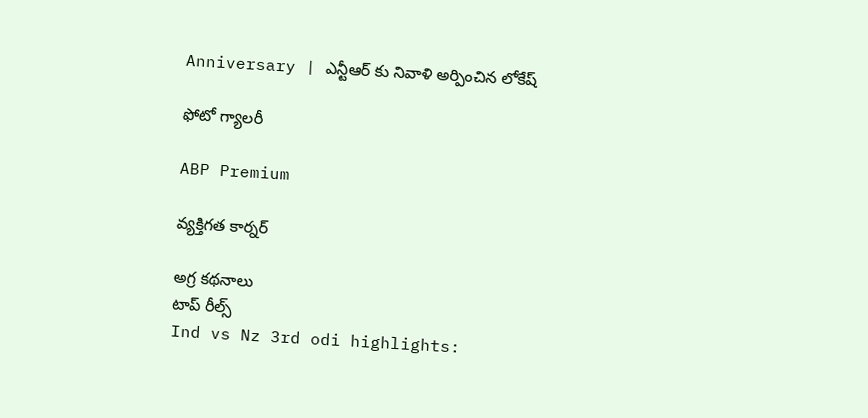Anniversary | ఎన్టీఆర్ కు నివాళి అర్పించిన లోకేష్

ఫోటో గ్యాలరీ

ABP Premium

వ్యక్తిగత కార్నర్

అగ్ర కథనాలు
టాప్ రీల్స్
Ind vs Nz 3rd odi highlights: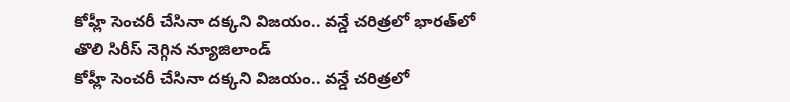కోహ్లీ సెంచరీ చేసినా దక్కని విజయం.. వన్డే చరిత్రలో భారత్‌లో తొలి సిరీస్ నెగ్గిన న్యూజిలాండ్
కోహ్లీ సెంచరీ చేసినా దక్కని విజయం.. వన్డే చరిత్రలో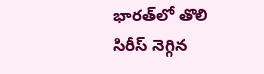భారత్‌లో తొలి సిరీస్ నెగ్గిన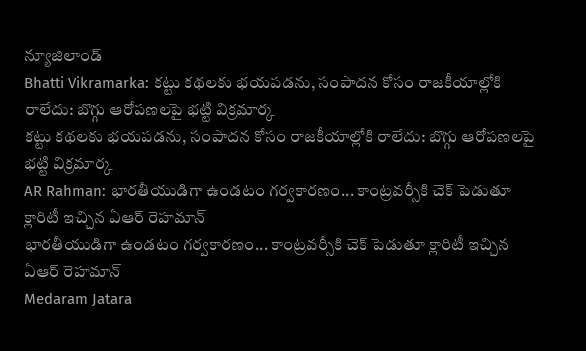న్యూజిలాండ్
Bhatti Vikramarka: కట్టు కథలకు భయపడను, సంపాదన కోసం రాజకీయాల్లోకి రాలేదు: బొగ్గు ఆరోపణలపై భట్టి విక్రమార్క
కట్టు కథలకు భయపడను, సంపాదన కోసం రాజకీయాల్లోకి రాలేదు: బొగ్గు ఆరోపణలపై భట్టి విక్రమార్క
AR Rahman: భారతీయుడిగా ఉండటం గర్వకారణం... కాంట్రవర్సీకి చెక్ పెడుతూ క్లారిటీ ఇచ్చిన ఏఆర్ రెహమాన్
భారతీయుడిగా ఉండటం గర్వకారణం... కాంట్రవర్సీకి చెక్ పెడుతూ క్లారిటీ ఇచ్చిన ఏఆర్ రెహమాన్
Medaram Jatara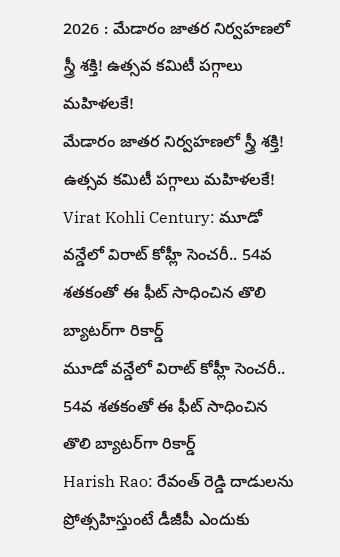2026 : మేడారం జాతర నిర్వహణలో స్త్రీ శక్తి! ఉత్సవ కమిటీ పగ్గాలు మహిళలకే!
మేడారం జాతర నిర్వహణలో స్త్రీ శక్తి! ఉత్సవ కమిటీ పగ్గాలు మహిళలకే!
Virat Kohli Century: మూడో వన్డేలో విరాట్ కోహ్లీ సెంచరీ.. 54వ శతకంతో ఈ ఫీట్ సాధించిన తొలి బ్యాటర్‌గా రికార్డ్
మూడో వన్డేలో విరాట్ కోహ్లీ సెంచరీ.. 54వ శతకంతో ఈ ఫీట్ సాధించిన తొలి బ్యాటర్‌గా రికార్డ్
Harish Rao: రేవంత్ రెడ్డి దాడులను ప్రోత్సహిస్తుంటే డీజీపీ ఎందుకు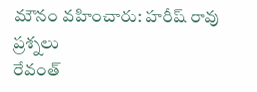మౌనం వహించారు: హరీష్ రావు ప్రశ్నలు
రేవంత్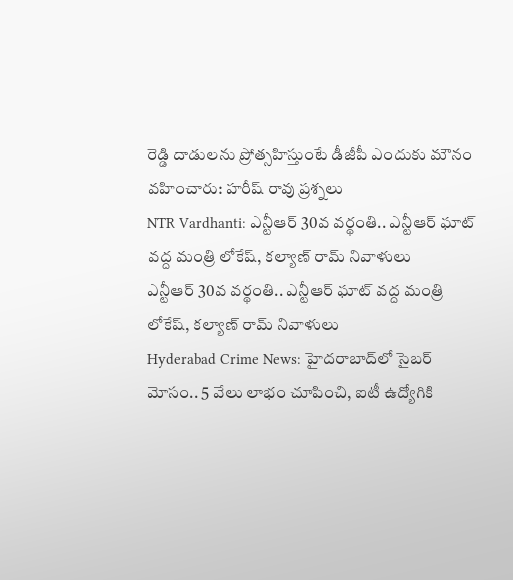రెడ్డి దాడులను ప్రోత్సహిస్తుంటే డీజీపీ ఎందుకు మౌనం వహించారు: హరీష్ రావు ప్రశ్నలు
NTR Vardhanti: ఎన్టీఆర్ 30వ వర్థంతి.. ఎన్టీఆర్ ఘాట్ వద్ద మంత్రి లోకేష్, కల్యాణ్ రామ్ నివాళులు
ఎన్టీఆర్ 30వ వర్థంతి.. ఎన్టీఆర్ ఘాట్ వద్ద మంత్రి లోకేష్, కల్యాణ్ రామ్ నివాళులు
Hyderabad Crime News: హైదరాబాద్‌లో సైబర్ మోసం.. 5 వేలు లాభం చూపించి, ఐటీ ఉద్యోగికి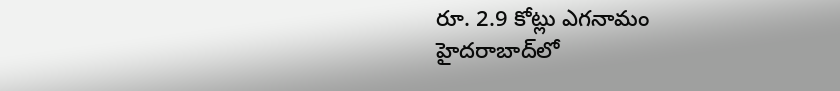రూ. 2.9 కోట్లు ఎగనామం
హైదరాబాద్‌లో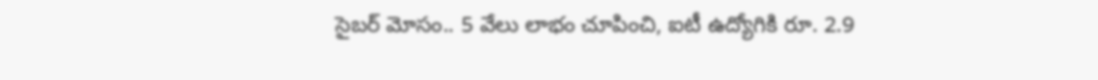సైబర్ మోసం.. 5 వేలు లాభం చూపించి, ఐటీ ఉద్యోగికి రూ. 2.9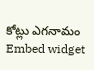కోట్లు ఎగనామం
Embed widget